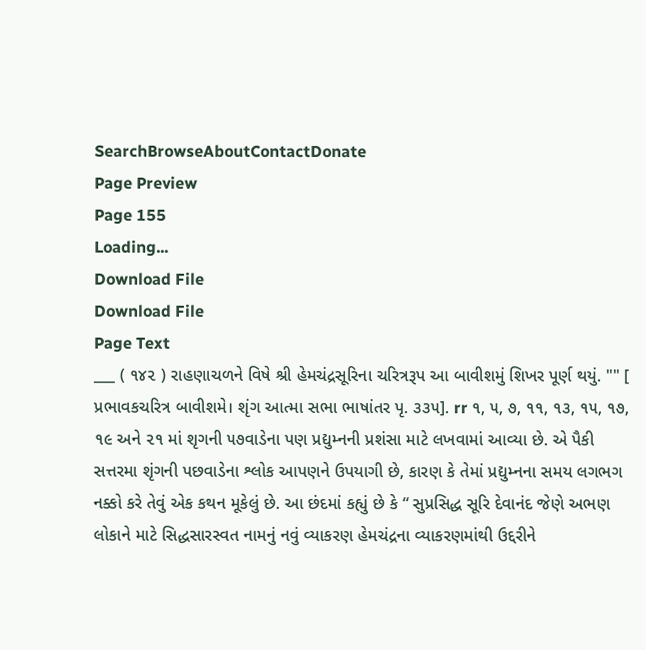SearchBrowseAboutContactDonate
Page Preview
Page 155
Loading...
Download File
Download File
Page Text
___ ( ૧૪૨ ) રાહણાચળને વિષે શ્રી હેમચંદ્રસૂરિના ચરિત્રરૂપ આ બાવીશમું શિખર પૂર્ણ થયું. "" [ પ્રભાવકચરિત્ર બાવીશમે। શૃંગ આત્મા સભા ભાષાંતર પૃ. ૩૩૫]. rr ૧, ૫, ૭, ૧૧, ૧૩, ૧૫, ૧૭, ૧૯ અને ૨૧ માં શૃગની ૫૭વાડેના પણ પ્રદ્યુમ્નની પ્રશંસા માટે લખવામાં આવ્યા છે. એ પૈકી સત્તરમા શૃંગની પછવાડેના શ્લોક આપણને ઉપયાગી છે, કારણ કે તેમાં પ્રદ્યુમ્નના સમય લગભગ નક્કો કરે તેવું એક કથન મૂકેલું છે. આ છંદમાં કહ્યું છે કે “ સુપ્રસિદ્ધ સૂરિ દેવાનંદ જેણે અભણ લોકાને માટે સિદ્ધસારસ્વત નામનું નવું વ્યાકરણ હેમચંદ્રના વ્યાકરણમાંથી ઉદ્દરીને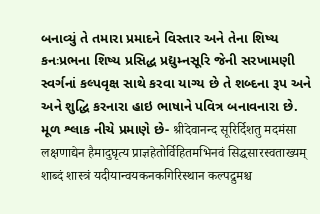બનાવ્યું તે તમારા પ્રમાદને વિસ્તાર અને તેના શિષ્ય કનઃપ્રભના શિષ્ય પ્રસિદ્ધ પ્રદ્યુમ્નસૂરિ જેની સરખામણી સ્વર્ગનાં કલ્પવૃક્ષ સાથે કરવા યાગ્ય છે તે શબ્દના રૂપ અને અને શુદ્ધિ કરનારા હાઇ ભાષાને પવિત્ર બનાવનારા છે. મૂળ શ્લાક નીચે પ્રમાણે છે- श्रीदेवानन्द सूरिर्दिशतु मदमंसा लक्षणाद्येन हैमादुघृत्य प्राज्ञहेतोर्विहितमभिनवं सिद्धसारस्वताख्यम् शाब्दं शास्त्रं यदीयान्वयकनकगिरिस्थान कल्पद्रुमश्च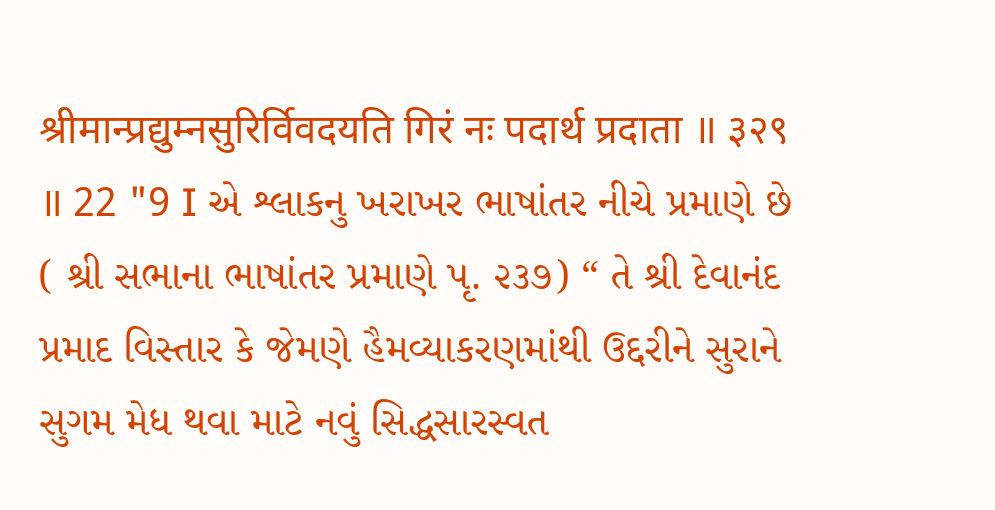श्रीमान्प्रद्युम्नसुरिर्विवदयति गिरं नः पदार्थ प्रदाता ॥ ३२९ ॥ 22 "9 I એ શ્લાકનુ ખરાખર ભાષાંતર નીચે પ્રમાણે છે ( શ્રી સભાના ભાષાંતર પ્રમાણે પૃ. ૨૩૭) “ તે શ્રી દેવાનંદ પ્રમાદ વિસ્તાર કે જેમણે હૈમવ્યાકરણમાંથી ઉદ્દરીને સુરાને સુગમ મેધ થવા માટે નવું સિદ્ધસારસ્વત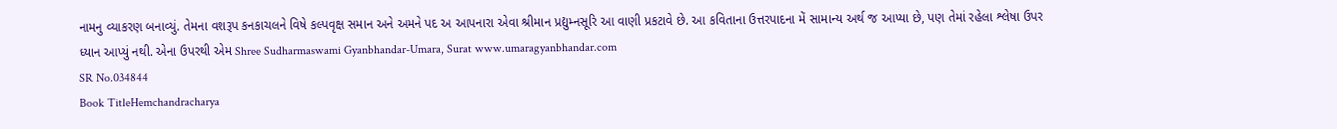નામનુ વ્યાકરણ બનાવ્યું. તેમના વશરૂપ કનકાચલને વિષે કલ્પવૃક્ષ સમાન અને અમને પદ અ આપનારા એવા શ્રીમાન પ્રદ્યુમ્નસૂરિ આ વાણી પ્રકટાવે છે. આ કવિતાના ઉત્તરપાદના મેં સામાન્ય અર્થ જ આપ્યા છે, પણ તેમાં રહેલા શ્લેષા ઉપર ધ્યાન આપ્યું નથી. એના ઉપરથી એમ Shree Sudharmaswami Gyanbhandar-Umara, Surat www.umaragyanbhandar.com
SR No.034844
Book TitleHemchandracharya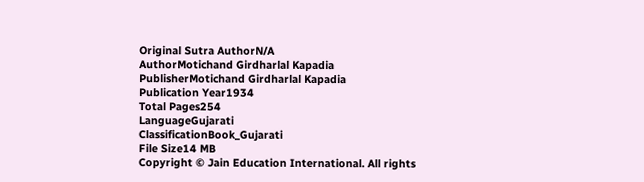Original Sutra AuthorN/A
AuthorMotichand Girdharlal Kapadia
PublisherMotichand Girdharlal Kapadia
Publication Year1934
Total Pages254
LanguageGujarati
ClassificationBook_Gujarati
File Size14 MB
Copyright © Jain Education International. All rights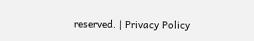reserved. | Privacy Policy